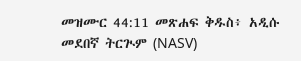መዝሙር 44:11 መጽሐፍ ቅዱስ፥ አዲሱ መደበኛ ትርጒም (NASV)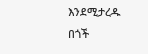እንደሚታረዱ በጎች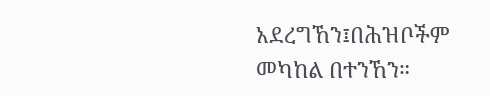አደረግኸን፤በሕዝቦችም መካከል በተንኸን።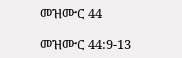መዝሙር 44

መዝሙር 44:9-13